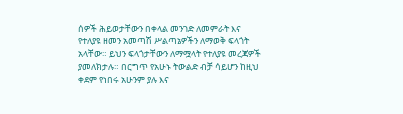ሰዎች ሕይወታቸውን በቀላል መንገድ ለመምራት እና የተለያዩ ዘመን አመጣሽ ሥልጣኔዎችን ለማወቅ ፍላጎት አላቸው። ይህን ፍላጎታቸውን ለማሟላት የተለያዩ መረጃዎች ያመለክታሉ። በርግጥ የአሁኑ ትውልድ ብቻ ሳይሆን ከዚህ ቀደም የነበሩ አሁንም ያሉ እና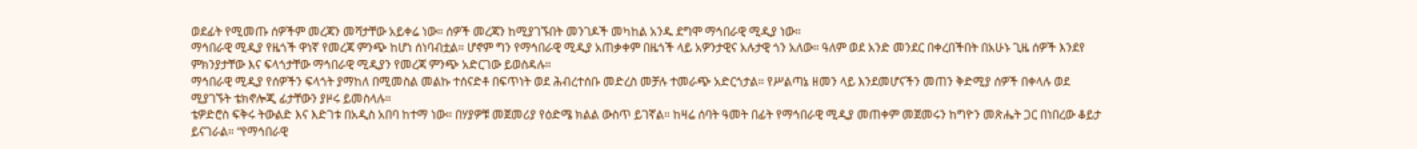ወደፊት የሚመጡ ሰዎችም መረጃን መሻታቸው አይቀሬ ነው። ሰዎች መረጃን ከሚያገኙበት መንገዶች መካከል አንዱ ደግሞ ማኅበራዊ ሚዲያ ነው።
ማኅበራዊ ሚዲያ የዜጎች ዋነኛ የመረጃ ምንጭ ከሆነ ሰነባብቷል። ሆኖም ግን የማኅበራዊ ሚዲያ አጠቃቀም በዜጎች ላይ አዎንታዊና አሉታዊ ጎን አለው። ዓለም ወደ አንድ መንደር በቀረበችበት በአሁኑ ጊዜ ሰዎች እንደየ ምክንያታቸው እና ፍላጎታቸው ማኅበራዊ ሚዲያን የመረጃ ምንጭ አድርገው ይወስዳሉ።
ማኅበራዊ ሚዲያ የሰዎችን ፍላጎት ያማከለ በሚመስል መልኩ ተሰናድቶ በፍጥነት ወደ ሕብረተሰቡ መድረስ መቻሉ ተመራጭ አድርጎታል። የሥልጣኔ ዘመን ላይ እንደመሆናችን መጠን ቅድሚያ ሰዎች በቀላሉ ወደ ሚያገኙት ቴክኖሎጂ ፊታቸውን ያዞሩ ይመስላሉ።
ቴዎድሮስ ፍቅሩ ትውልድ እና እድገቱ በአዲስ አበባ ከተማ ነው። በሃያዎቹ መጀመሪያ የዕድሜ ክልል ውስጥ ይገኛል። ከዛሬ ሰባት ዓመት በፊት የማኅበራዊ ሚዲያ መጠቀም መጀመሩን ከግዮን መጽሔት ጋር በነበረው ቆይታ ይናገራል። “የማኅበራዊ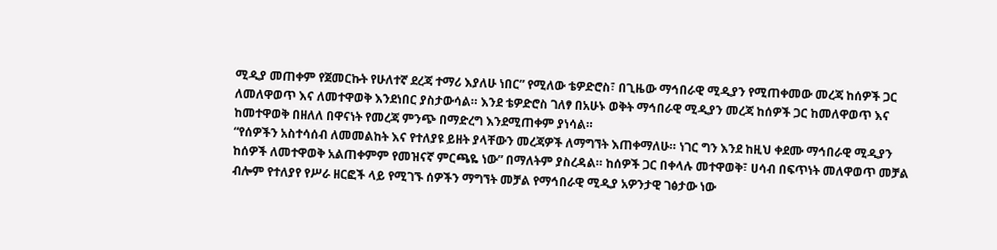ሚዲያ መጠቀም የጀመርኩት የሁለተኛ ደረጃ ተማሪ እያለሁ ነበር” የሚለው ቴዎድሮስ፣ በጊዜው ማኅበራዊ ሚዲያን የሚጠቀመው መረጃ ከሰዎች ጋር ለመለዋወጥ እና ለመተዋወቅ እንደነበር ያስታውሳል። እንደ ቴዎድሮስ ገለፃ በአሁኑ ወቅት ማኅበራዊ ሚዲያን መረጃ ከሰዎች ጋር ከመለዋወጥ እና ከመተዋወቅ በዘለለ በዋናነት የመረጃ ምንጭ በማድረግ እንደሚጠቀም ያነሳል።
“የሰዎችን አስተሳሰብ ለመመልከት እና የተለያዩ ይዘት ያላቸውን መረጃዎች ለማግኘት እጠቀማለሁ። ነገር ግን እንደ ከዚህ ቀደሙ ማኅበራዊ ሚዲያን ከሰዎች ለመተዋወቅ አልጠቀምም የመዝናኛ ምርጫዬ ነው” በማለትም ያስረዳል። ከሰዎች ጋር በቀላሉ መተዋወቅ፣ ሀሳብ በፍጥነት መለዋወጥ መቻል ብሎም የተለያየ የሥራ ዘርፎች ላይ የሚገኙ ሰዎችን ማግኘት መቻል የማኅበራዊ ሚዲያ አዎንታዊ ገፅታው ነው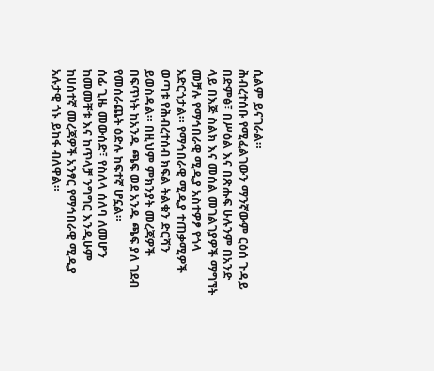ሲልም ይናገራል።
ሕብረተሰቡ የሚፈልገውን ማንኛውም ርዕሰ ጉዳይ በድምፅ፣ በሥዕል እና በጽሑፍ ሁሉንም በአንድ ላይ በእጅ ስልክ እና መሰል መገልገያዎች ማግኘት መቻሉ የማኅበራዊ ሚዲያ አስተዎፆ የጎላ አድርጎታል። የማኅበራዊ ሚዲያ ተጠቃሚዎች ወጣቱ የሕብረተሰብ ክፍል ትልቁን ድርሻን ይወስዳል። በዚህም ምክንያት መረጃዎች በፍጥነት ከአንዱ ጫፍ ወደ አንዱ ጫፍ ያለ ገደብ የመሰራጨት ዕድሉ ከፍተኛ ሆኗል።
ሰፊ ጊዜ መውሰድ፣ የስለላ ሰለባ ለመሆን ከመመቸቱ እና ከጥላቻ ንግግር እንዲሁም ከሀሰተኛ መረጃዎች አንፃር የማኅበራዊ ሚዲያ አሉታዊ ጎኑ ይከፋ ብለዋል።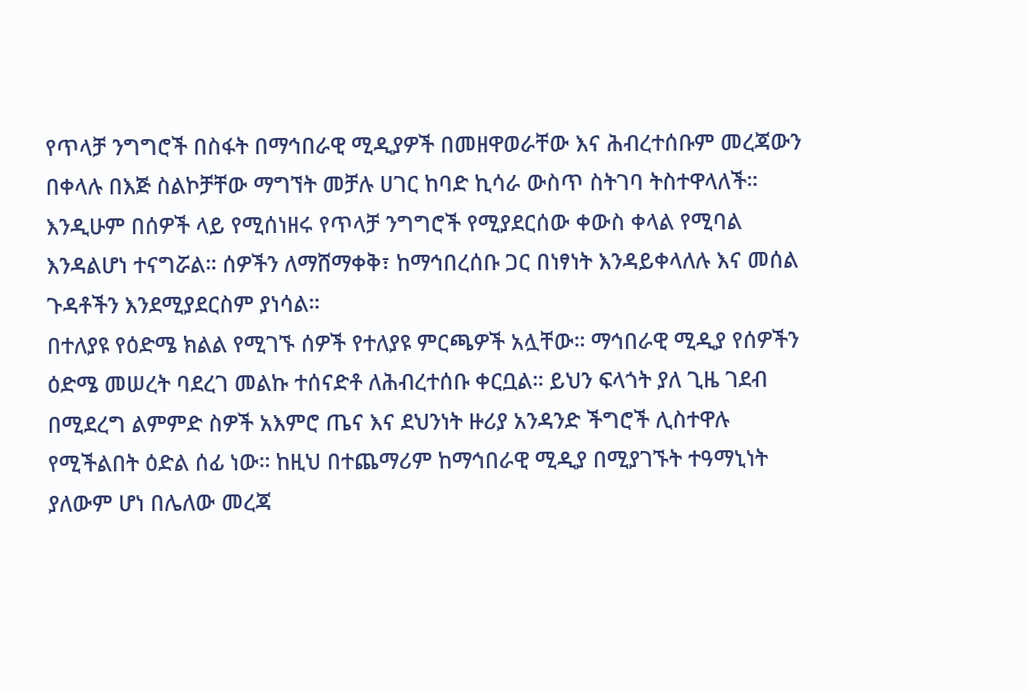የጥላቻ ንግግሮች በስፋት በማኅበራዊ ሚዲያዎች በመዘዋወራቸው እና ሕብረተሰቡም መረጃውን በቀላሉ በእጅ ስልኮቻቸው ማግኘት መቻሉ ሀገር ከባድ ኪሳራ ውስጥ ስትገባ ትስተዋላለች። እንዲሁም በሰዎች ላይ የሚሰነዘሩ የጥላቻ ንግግሮች የሚያደርሰው ቀውስ ቀላል የሚባል እንዳልሆነ ተናግሯል። ሰዎችን ለማሸማቀቅ፣ ከማኅበረሰቡ ጋር በነፃነት እንዳይቀላለሉ እና መሰል ጉዳቶችን እንደሚያደርስም ያነሳል።
በተለያዩ የዕድሜ ክልል የሚገኙ ሰዎች የተለያዩ ምርጫዎች አሏቸው። ማኅበራዊ ሚዲያ የሰዎችን ዕድሜ መሠረት ባደረገ መልኩ ተሰናድቶ ለሕብረተሰቡ ቀርቧል። ይህን ፍላጎት ያለ ጊዜ ገደብ በሚደረግ ልምምድ ስዎች አእምሮ ጤና እና ደህንነት ዙሪያ አንዳንድ ችግሮች ሊስተዋሉ የሚችልበት ዕድል ሰፊ ነው። ከዚህ በተጨማሪም ከማኅበራዊ ሚዲያ በሚያገኙት ተዓማኒነት ያለውም ሆነ በሌለው መረጃ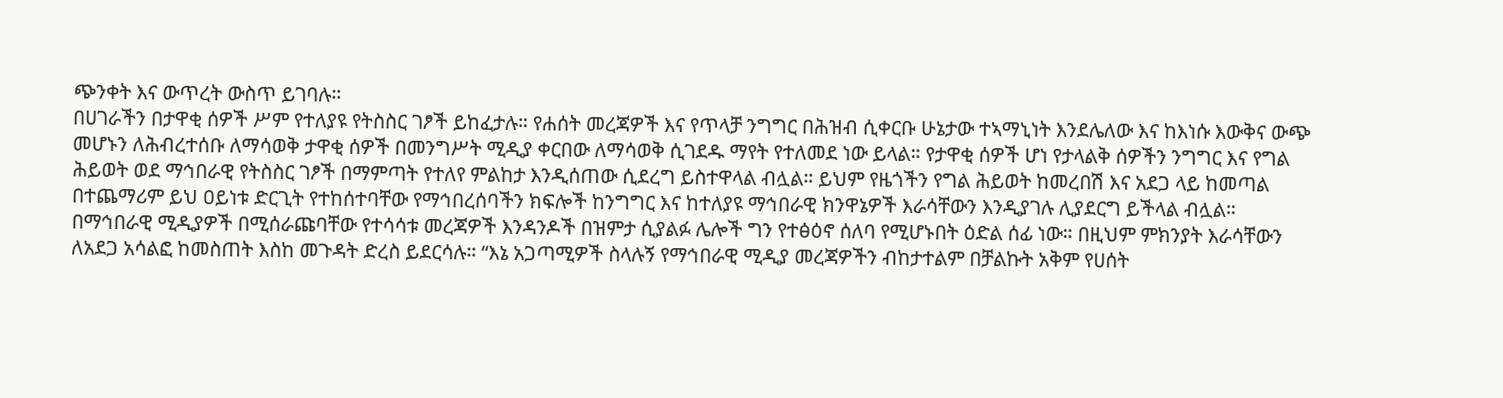ጭንቀት እና ውጥረት ውስጥ ይገባሉ።
በሀገራችን በታዋቂ ሰዎች ሥም የተለያዩ የትስስር ገፆች ይከፈታሉ። የሐሰት መረጃዎች እና የጥላቻ ንግግር በሕዝብ ሲቀርቡ ሁኔታው ተኣማኒነት እንደሌለው እና ከእነሱ እውቅና ውጭ መሆኑን ለሕብረተሰቡ ለማሳወቅ ታዋቂ ሰዎች በመንግሥት ሚዲያ ቀርበው ለማሳወቅ ሲገደዱ ማየት የተለመደ ነው ይላል። የታዋቂ ሰዎች ሆነ የታላልቅ ሰዎችን ንግግር እና የግል ሕይወት ወደ ማኅበራዊ የትስስር ገፆች በማምጣት የተለየ ምልከታ እንዲሰጠው ሲደረግ ይስተዋላል ብሏል። ይህም የዜጎችን የግል ሕይወት ከመረበሽ እና አደጋ ላይ ከመጣል በተጨማሪም ይህ ዐይነቱ ድርጊት የተከሰተባቸው የማኅበረሰባችን ክፍሎች ከንግግር እና ከተለያዩ ማኅበራዊ ክንዋኔዎች እራሳቸውን እንዲያገሉ ሊያደርግ ይችላል ብሏል።
በማኅበራዊ ሚዲያዎች በሚሰራጩባቸው የተሳሳቱ መረጃዎች እንዳንዶች በዝምታ ሲያልፉ ሌሎች ግን የተፅዕኖ ሰለባ የሚሆኑበት ዕድል ሰፊ ነው። በዚህም ምክንያት እራሳቸውን ለአደጋ አሳልፎ ከመስጠት እስከ መጉዳት ድረስ ይደርሳሉ። “እኔ አጋጣሚዎች ስላሉኝ የማኅበራዊ ሚዲያ መረጃዎችን ብከታተልም በቻልኩት አቅም የሀሰት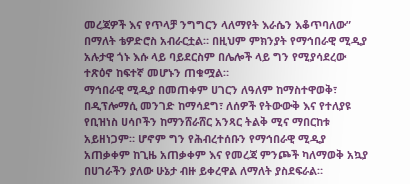መረጃዎች እና የጥላቻ ንግግርን ላለማየት እራሴን እቆጥባለው” በማለት ቴዎድሮስ አብራርቷል። በዚህም ምክንያት የማኅበራዊ ሚዲያ አሉታዊ ጎኑ እሱ ላይ ባይደርስም በሌሎች ላይ ግን የሚያሳደረው ተጽዕኖ ከፍተኛ መሆኑን ጠቁሟል።
ማኅበራዊ ሚዲያ በመጠቀም ሀገርን ለዓለም ከማስተዋወቅ፣ በዲፕሎማሲ መንገድ ከማሳደግ፣ ለሰዎች የትውውቅ እና የተለያዩ የቢዝነስ ሀሳቦችን ከማንሸራሸር አንጻር ትልቅ ሚና ማበርከቱ አይዘነጋም። ሆኖም ግን የሕብረተሰቡን የማኅበራዊ ሚዲያ አጠቃቀም ከጊዜ አጠቃቀም እና የመረጃ ምንጮች ካለማወቅ አኳያ በሀገራችን ያለው ሁኔታ ብዙ ይቀረዋል ለማለት ያስደፍራል።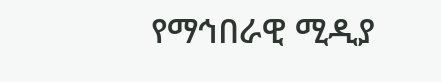የማኅበራዊ ሚዲያ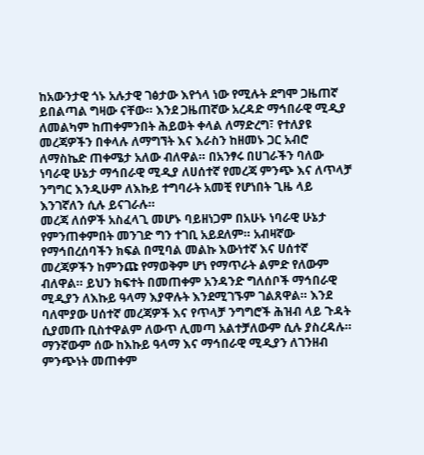ከአውንታዊ ጎኑ አሉታዊ ገፅታው እየጎላ ነው የሚሉት ደግሞ ጋዜጠኛ ይበልጣል ግዛው ናቸው። እንደ ጋዜጠኛው አረዳድ ማኅበራዊ ሚዲያ ለመልካም ከጠቀምንበት ሕይወት ቀላል ለማድረግ፣ የተለያዩ መረጃዎችን በቀላሉ ለማግኘት እና እራስን ከዘመኑ ጋር አብሮ ለማስኬድ ጠቀሜታ አለው ብለዋል። በአንፃሩ በሀገራችን ባለው ነባራዊ ሁኔታ ማኅበራዊ ሚዲያ ለሀሰተኛ የመረጃ ምንጭ እና ለጥላቻ ንግግር እንዲሁም ለእኩይ ተግባራት አመቺ የሆነበት ጊዜ ላይ እንገኛለን ሲሉ ይናገራሉ።
መረጃ ለሰዎች አስፈላጊ መሆኑ ባይዘነጋም በአሁኑ ነባራዊ ሁኔታ የምንጠቀምበት መንገድ ግን ተገቢ አይደለም። አብዛኛው የማኅበረሰባችን ክፍል በሚባል መልኩ እውነተኛ እና ሀሰተኛ መረጃዎችን ከምንጩ የማወቅም ሆነ የማጥራት ልምድ የለውም ብለዋል። ይህን ክፍተት በመጠቀም አንዳንድ ግለሰቦች ማኅበራዊ ሚዲያን ለእኩይ ዓላማ እያዋሉት እንደሚገኙም ገልጸዋል። እንደ ባለሞያው ሀሰተኛ መረጃዎች እና የጥላቻ ንግግሮች ሕዝብ ላይ ጉዳት ሲያመጡ ቢስተዋልም ለውጥ ሊመጣ አልተቻለውም ሲሉ ያስረዳሉ። ማንኛውም ሰው ከእኩይ ዓላማ እና ማኅበራዊ ሚዲያን ለገንዘብ ምንጭነት መጠቀም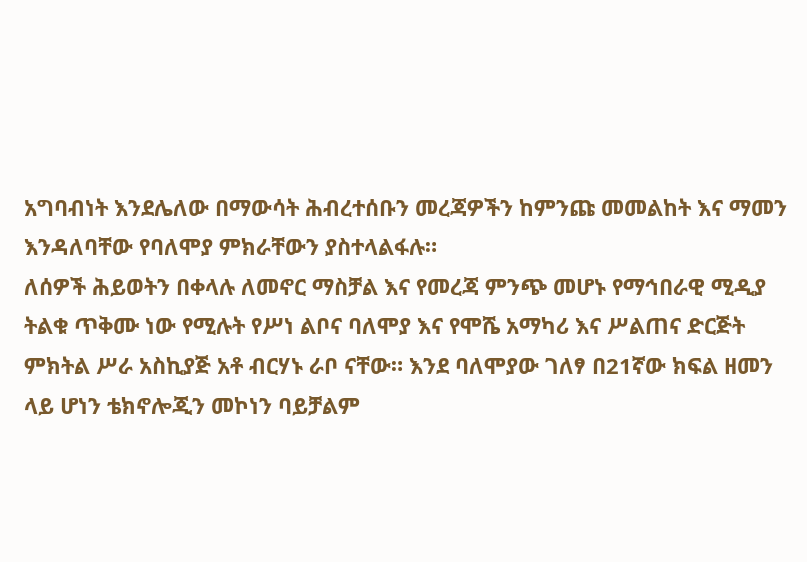አግባብነት እንደሌለው በማውሳት ሕብረተሰቡን መረጃዎችን ከምንጩ መመልከት እና ማመን እንዳለባቸው የባለሞያ ምክራቸውን ያስተላልፋሉ።
ለሰዎች ሕይወትን በቀላሉ ለመኖር ማስቻል እና የመረጃ ምንጭ መሆኑ የማኅበራዊ ሚዲያ ትልቁ ጥቅሙ ነው የሚሉት የሥነ ልቦና ባለሞያ እና የሞሼ አማካሪ እና ሥልጠና ድርጅት ምክትል ሥራ አስኪያጅ አቶ ብርሃኑ ራቦ ናቸው። እንደ ባለሞያው ገለፃ በ21ኛው ክፍል ዘመን ላይ ሆነን ቴክኖሎጂን መኮነን ባይቻልም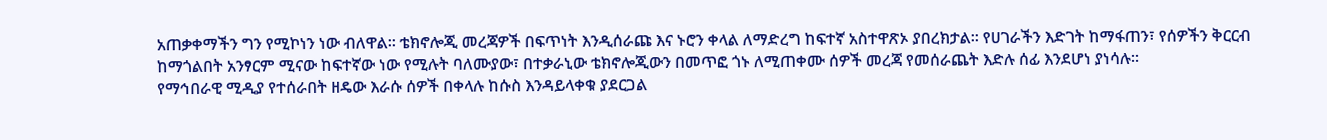አጠቃቀማችን ግን የሚኮነን ነው ብለዋል። ቴክኖሎጂ መረጃዎች በፍጥነት እንዲሰራጩ እና ኑሮን ቀላል ለማድረግ ከፍተኛ አስተዋጽኦ ያበረክታል። የሀገራችን እድገት ከማፋጠን፣ የሰዎችን ቅርርብ ከማጎልበት አንፃርም ሚናው ከፍተኛው ነው የሚሉት ባለሙያው፣ በተቃራኒው ቴክኖሎጂውን በመጥፎ ጎኑ ለሚጠቀሙ ሰዎች መረጃ የመሰራጨት እድሉ ሰፊ እንደሆነ ያነሳሉ።
የማኅበራዊ ሚዲያ የተሰራበት ዘዴው እራሱ ሰዎች በቀላሉ ከሱስ እንዳይላቀቁ ያደርጋል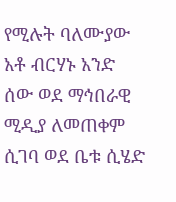የሚሉት ባለሙያው አቶ ብርሃኑ አንድ ሰው ወደ ማኅበራዊ ሚዲያ ለመጠቀም ሲገባ ወደ ቤቱ ሲሄድ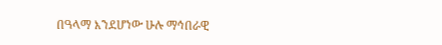በዓላማ እንደሆነው ሁሉ ማኅበራዊ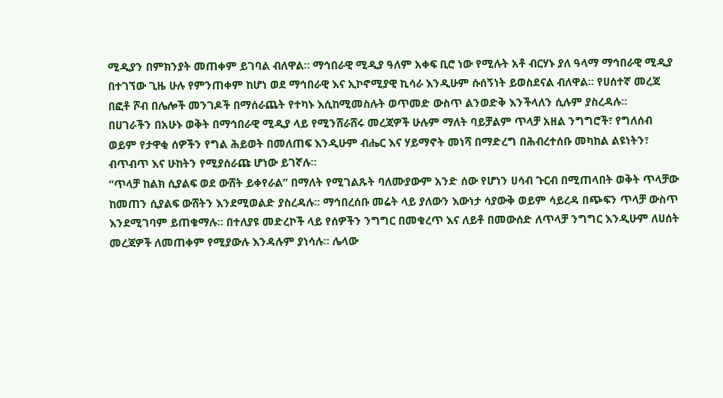ሚዲያን በምክንያት መጠቀም ይገባል ብለዋል። ማኅበራዊ ሚዲያ ዓለም አቀፍ ቢሮ ነው የሚሉት አቶ ብርሃኑ ያለ ዓላማ ማኅበራዊ ሚዲያ በተገኘው ጊዜ ሁሉ የምንጠቀም ከሆነ ወደ ማኅበራዊ እና ኢኮኖሚያዊ ኪሳራ እንዲሁም ሱሰኝነት ይወስደናል ብለዋል። የሀሰተኛ መረጃ በፎቶ ሾብ በሌሎች መንገዶች በማሰራጨት የተካኑ እሲከሚመስሉት ወጥመድ ውስጥ ልንወድቅ እንችላለን ሲሉም ያስረዳሉ።
በሀገራችን በአሁኑ ወቅት በማኅበራዊ ሚዲያ ላይ የሚንሸራሸሩ መረጃዎች ሁሉም ማለት ባይቻልም ጥላቻ አዘል ንግግሮች፣ የግለሰብ ወይም የታዋቂ ሰዎችን የግል ሕይወት በመለጠፍ እንዲሁም ብሔር እና ሃይማኖት መነሻ በማድረግ በሕብረተሰቡ መካከል ልዩነትን፣ ብጥብጥ እና ሁከትን የሚያሰራጩ ሆነው ይገኛሉ።
“ጥላቻ ከልክ ሲያልፍ ወደ ውሸት ይቀየራል” በማለት የሚገልጹት ባለሙያውም አንድ ሰው የሆነን ሀሳብ ጉርብ በሚጠላበት ወቅት ጥላቻው ከመጠን ሲያልፍ ውሸትን እንደሚወልድ ያስረዳሉ። ማኅበረሰቡ መሬት ላይ ያለውን እውነታ ሳያውቅ ወይም ሳይረዳ በጭፍን ጥላቻ ውስጥ እንደሚገባም ይጠቁማሉ። በተለያዩ መድረኮች ላይ የሰዎችን ንግግር በመቁረጥ እና ለይቶ በመውሰድ ለጥላቻ ንግግር እንዲሁም ለሀሰት መረጃዎች ለመጠቀም የሚያውሉ እንዳሉም ያነሳሉ። ሌላው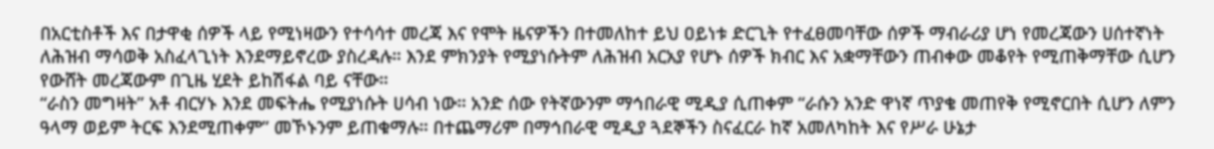በአርቲስቶች እና በታዋቂ ሰዎች ላይ የሚነዛውን የተሳሳተ መረጃ እና የሞት ዜናዎችን በተመለከተ ይህ ዐይነቱ ድርጊት የተፈፀመባቸው ሰዎች ማብራሪያ ሆነ የመረጃውን ሀሰተኛነት ለሕዝብ ማሳወቅ አስፈላጊነት እንደማይኖረው ያስረዳሉ። እንደ ምክንያት የሚያነሱትም ለሕዝብ አርአያ የሆኑ ሰዎች ክብር እና አቋማቸውን ጠብቀው መቆየት የሚጠቅማቸው ሲሆን የውሸት መረጃውም በጊዜ ሂደት ይከሽፋል ባይ ናቸው።
“ራስን መግዛት” አቶ ብርሃኑ እንደ መፍትሔ የሚያነሱት ሀሳብ ነው። አንድ ሰው የትኛውንም ማኅበራዊ ሚዲያ ሲጠቀም “ራሱን አንድ ዋነኛ ጥያቄ መጠየቅ የሚኖርበት ሲሆን ለምን ዓላማ ወይም ትርፍ እንደሚጠቀም” መኾኑንም ይጠቁማሉ። በተጨማሪም በማኅበራዊ ሚዲያ ጓደኞችን ስናፈርራ ከኛ አመለካከት እና የሥራ ሁኔታ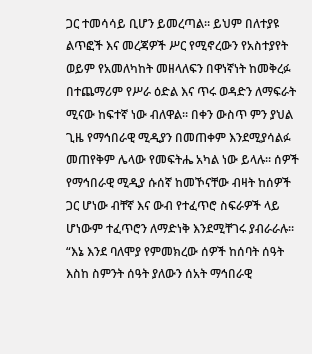ጋር ተመሳሳይ ቢሆን ይመረጣል። ይህም በለተያዩ ልጥፎች እና መረጃዎች ሥር የሚኖረውን የአስተያየት ወይም የአመለካከት መዘላለፍን በዋነኛነት ከመቅረፉ በተጨማሪም የሥራ ዕድል እና ጥሩ ወዳድን ለማፍራት ሚናው ከፍተኛ ነው ብለዋል። በቀን ውስጥ ምን ያህል ጊዜ የማኅበራዊ ሚዲያን በመጠቀም እንደሚያሳልፉ መጠየቅም ሌላው የመፍትሔ አካል ነው ይላሉ። ሰዎች የማኅበራዊ ሚዲያ ሱሰኛ ከመኾናቸው ብዛት ከሰዎች ጋር ሆነው ብቸኛ እና ውብ የተፈጥሮ ስፍራዎች ላይ ሆነውም ተፈጥሮን ለማድነቅ እንደሚቸገሩ ያብራራሉ። “እኔ እንደ ባለሞያ የምመክረው ሰዎች ከሰባት ሰዓት እስከ ስምንት ሰዓት ያለውን ሰአት ማኅበራዊ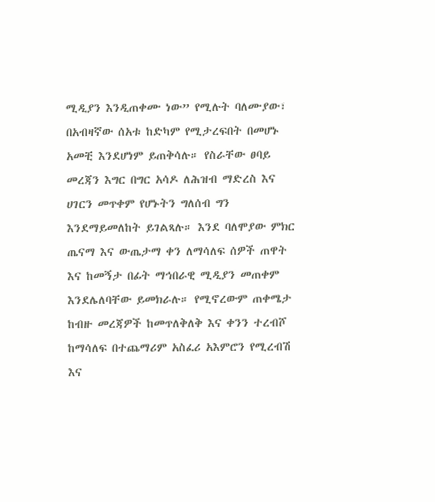ሚዲያን እንዲጠቀሙ ነው” የሚሉት ባለሙያው፣ በአብዛኛው ሰአቱ ከድካም የሚታረፍበት በመሆኑ አመቺ እንደሆነም ይጠቅሳሉ። የስራቸው ፀባይ መረጃን እግር በግር አሳዶ ለሕዝብ ማድረስ እና ሀገርን መጥቀም የሆኑትን ግለሰብ ግን እንደማይመለከት ይገልጻሉ። እንደ ባለሞያው ምክር ጤናማ እና ውጤታማ ቀን ለማሳለፍ ሰዎች ጠዋት እና ከመኝታ በፊት ማኅበራዊ ሚዲያን መጠቀም እንደሌለባቸው ይመክራሉ። የሚኖረውም ጠቀሜታ ከብዙ መረጃዎች ከመጥለቅለቅ እና ቀንን ተረብሾ ከማሳለፍ በተጨማሪም አስፈሪ አእምሮን የሚረብሽ እና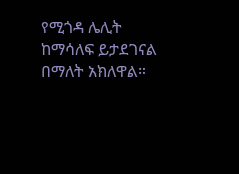የሚጎዳ ሌሊት ከማሳለፍ ይታደገናል በማለት አክለዋል።